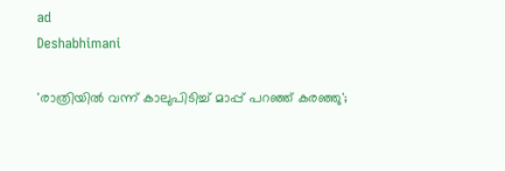ad
Deshabhimani

'രാത്രിയിൽ വന്ന് കാലുപിടിച്ച് മാപ്പ് പറഞ്ഞ് കരഞ്ഞു';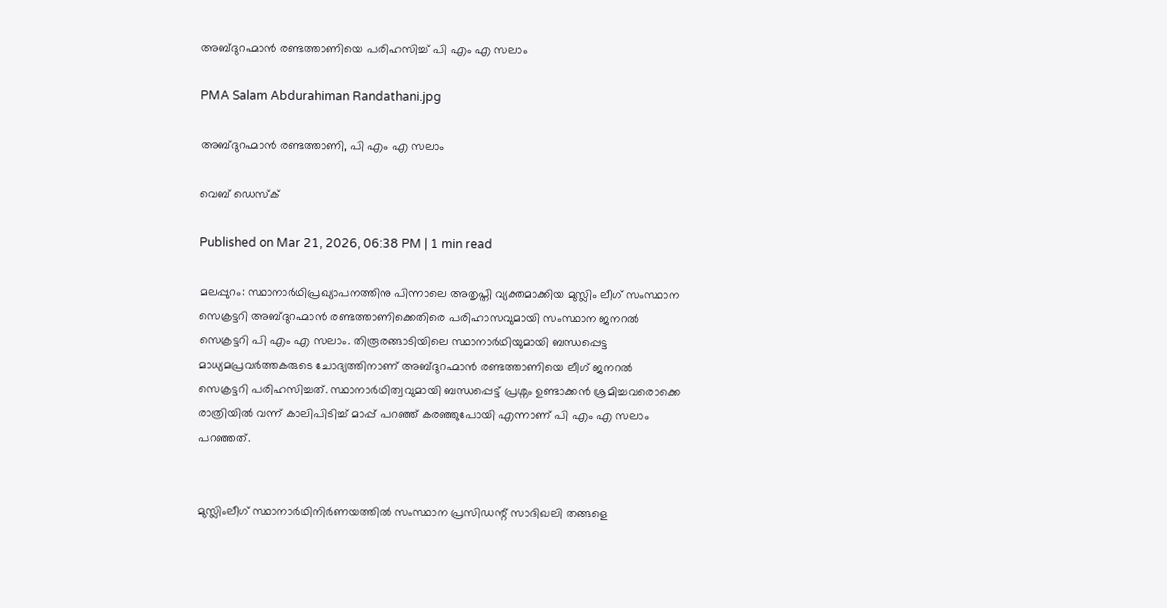അബ്ദുറഹ്മാൻ രണ്ടത്താണിയെ പരിഹസിച്ച് പി എം എ സലാം

PMA Salam Abdurahiman Randathani.jpg

അബ്ദുറഹ്മാൻ രണ്ടത്താണി, പി എം എ സലാം

വെബ് ഡെസ്ക്

Published on Mar 21, 2026, 06:38 PM | 1 min read

മലപ്പുറം: സ്ഥാനാർഥിപ്രഖ്യാപനത്തിനു പിന്നാലെ അതൃപ്തി വ്യക്തമാക്കിയ മുസ്ലിം ലീഗ്‌ സംസ്ഥാന സെക്രട്ടറി അബ്ദുറഹ്മാൻ രണ്ടത്താണിക്കെതിരെ പരിഹാസവുമായി സംസ്ഥാന ജനറൽ സെക്രട്ടറി പി എം എ സലാം. തിരൂരങ്ങാടിയിലെ സ്ഥാനാർഥിയുമായി ബന്ധപ്പെട്ട മാധ്യമപ്രവർത്തകരുടെ ചോദ്യത്തിനാണ് അബ്ദുറഹ്മാൻ രണ്ടത്താണിയെ ലീഗ് ജനറൽ സെക്രട്ടറി പരിഹസിച്ചത്. സ്ഥാനാർഥിത്വവുമായി ബന്ധപ്പെട്ട് പ്രശ്നം ഉണ്ടാക്കൻ ശ്രമിച്ചവരൊക്കെ രാത്രിയിൽ വന്ന് കാലിപിടിച്ച് മാപ്പ് പറഞ്ഞ് കരഞ്ഞുപോയി എന്നാണ് പി എം എ സലാം പറഞ്ഞത്.


മുസ്ലിംലീഗ്‌ സ്ഥാനാർഥിനിർണയത്തിൽ സംസ്ഥാന പ്രസിഡന്റ്‌ സാദിഖലി തങ്ങളെ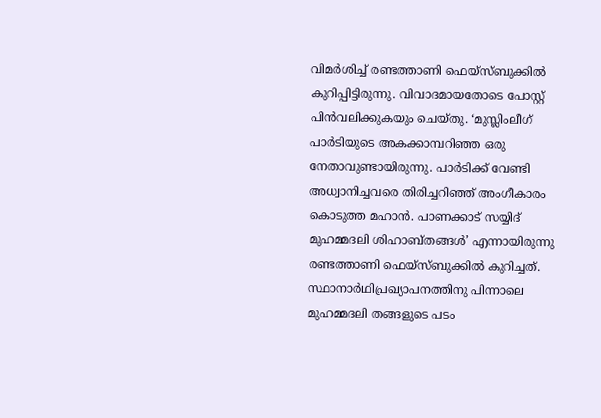വിമർശിച്ച്‌ രണ്ടത്താണി ഫെയ്‌സ്‌ബുക്കിൽ കുറിപ്പിട്ടിരുന്നു. വിവാദമായതോടെ പോസ്റ്റ് പിൻവലിക്കുകയും ചെയ്തു. ‘മുസ്ലിംലീഗ്‌ പാർടിയുടെ അകക്കാമ്പറിഞ്ഞ ഒരു നേതാവുണ്ടായിരുന്നു. പാർടിക്ക്‌ വേണ്ടി അധ്വാനിച്ചവരെ തിരിച്ചറിഞ്ഞ്‌ അംഗീകാരം കൊടുത്ത മഹാൻ. പാണക്കാട്‌ സയ്യിദ്‌ മുഹമ്മദലി ശിഹാബ്‌തങ്ങൾ’ എന്നായിരുന്നു രണ്ടത്താണി ഫെയ്‌സ്‌ബുക്കിൽ കുറിച്ചത്‌. സ്ഥാനാർഥിപ്രഖ്യാപനത്തിനു പിന്നാലെ മുഹമ്മദലി തങ്ങളുടെ പടം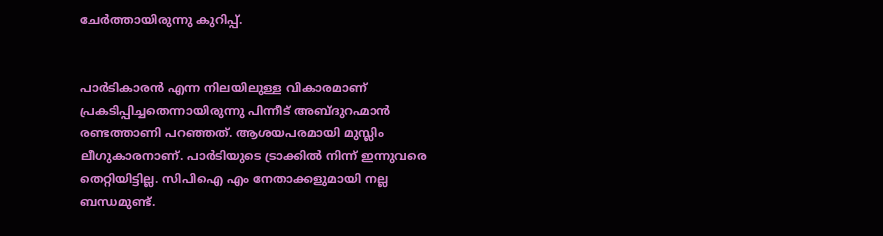ചേർത്തായിരുന്നു കുറിപ്പ്‌.


പാർടികാരൻ എന്ന നിലയിലുള്ള വികാരമാണ്‌ പ്രകടിപ്പിച്ചതെന്നായിരുന്നു പിന്നീട് അബ്ദുറഹ്മാൻ രണ്ടത്താണി പറഞ്ഞത്. ആശയപരമായി മുസ്ലിം ലീഗുകാരനാണ്‌. പാർടിയുടെ ട്രാക്കിൽ നിന്ന്‌ ഇന്നുവരെ തെറ്റിയിട്ടില്ല. സിപിഐ എം നേതാക്കളുമായി നല്ല ബന്ധമുണ്ട്‌.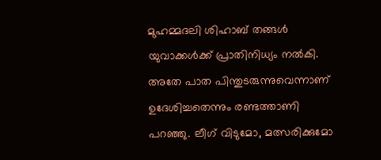മുഹമ്മദലി ശിഹാബ്‌ തങ്ങൾ യുവാക്കൾക്ക്‌ പ്രാതിനിധ്യം നൽകി. അതേ പാത പിന്തുടരുന്നുവെന്നാണ്‌ ഉദേശിച്ചതെന്നും രണ്ടത്താണി പറഞ്ഞു. ലീഗ്‌ വിടുമോ‍, മത്സരിക്കുമോ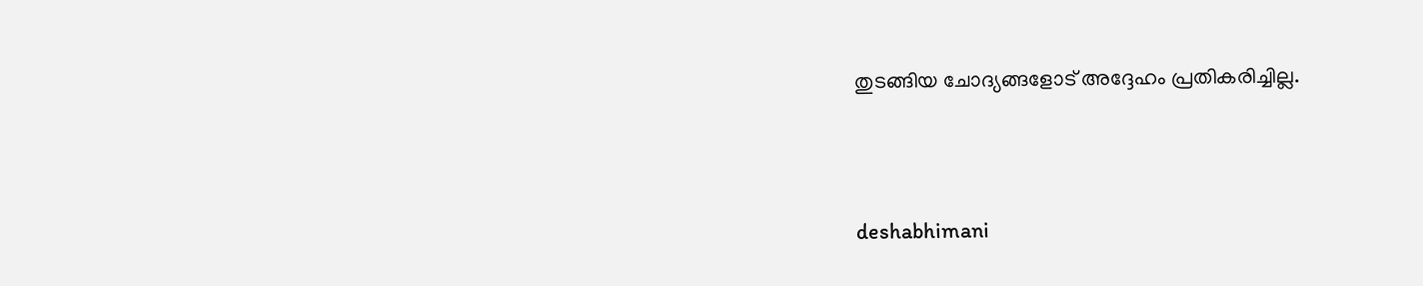തുടങ്ങിയ ചോദ്യങ്ങളോട്‌ അദ്ദേഹം പ്രതികരിച്ചില്ല.





deshabhimani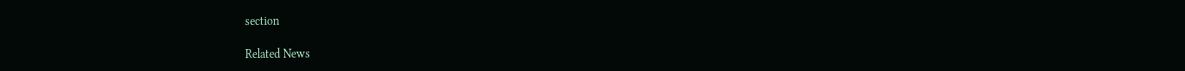section

Related News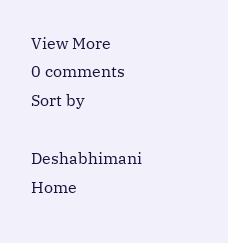View More
0 comments
Sort by

Deshabhimani
Home